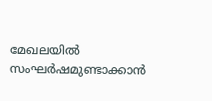മേഖലയിൽ സംഘർഷമുണ്ടാക്കാൻ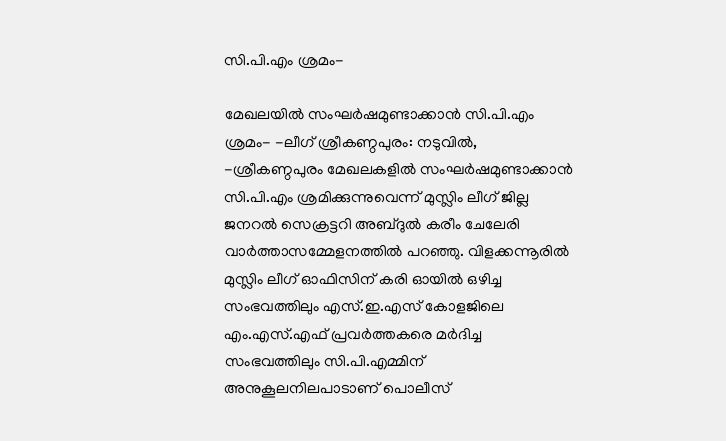സി.പി.എം ശ്രമം-

മേഖലയിൽ സംഘർഷമുണ്ടാക്കാൻ സി.പി.എം ശ്രമം- -ലീഗ് ശ്രീകണ്ഠപുരം: നടുവിൽ, -ശ്രീകണ്ഠപുരം മേഖലകളിൽ സംഘർഷമുണ്ടാക്കാൻ സി.പി.എം ശ്രമിക്കുന്നുവെന്ന് മുസ്ലിം ലീഗ് ജില്ല ജനറൽ സെക്രട്ടറി അബ്ദുൽ കരീം ചേലേരി വാർത്താസമ്മേളനത്തിൽ പറഞ്ഞു. വിളക്കന്നൂരിൽ മുസ്ലിം ലീഗ് ഓഫിസിന് കരി ഓയിൽ ഒഴിച്ച സംഭവത്തിലും എസ്.ഇ.എസ് കോളജിലെ എം.എസ്.എഫ് പ്രവർത്തകരെ മർദിച്ച സംഭവത്തിലും സി.പി.എമ്മിന് അനുകൂലനിലപാടാണ് പൊലീസ്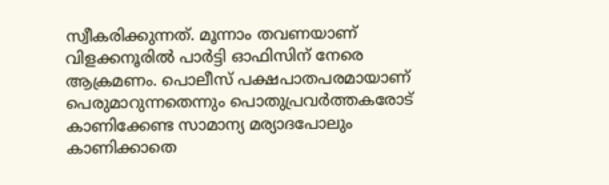സ്വീകരിക്കുന്നത്. മൂന്നാം തവണയാണ് വിളക്കനൂരിൽ പാർട്ടി ഓഫിസിന് നേരെ ആക്രമണം. പൊലീസ് പക്ഷപാതപരമായാണ് പെരുമാറുന്നതെന്നും പൊതുപ്രവർത്തകരോട് കാണിക്കേണ്ട സാമാന്യ മര്യാദപോലും കാണിക്കാതെ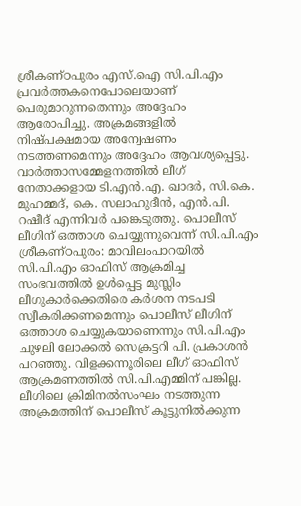ശ്രീകണ്ഠപുരം എസ്.ഐ സി.പി.എം പ്രവർത്തകനെപോലെയാണ് പെരുമാറുന്നതെന്നും അദ്ദേഹം ആരോപിച്ചു. അക്രമങ്ങളിൽ നിഷ്പക്ഷമായ അന്വേഷണം നടത്തണമെന്നും അദ്ദേഹം ആവശ്യപ്പെട്ടു. വാർത്താസമ്മേളനത്തിൽ ലീഗ് നേതാക്കളായ ടി.എൻ.എ. ഖാദർ, സി.കെ. മുഹമ്മദ്, കെ. സലാഹുദീൻ, എൻ.പി. റഷീദ് എന്നിവർ പങ്കെടുത്തു. പൊലീസ് ലീഗിന് ഒത്താശ ചെയ്യുന്നുവെന്ന് സി.പി.എം ശ്രീകണ്ഠപുരം: മാവിലംപാറയിൽ സി.പി.എം ഓഫിസ് ആക്രമിച്ച സംഭവത്തിൽ ഉൾപ്പെട്ട മുസ്ലിം ലീഗുകാർക്കെതിരെ കർശന നടപടി സ്വീകരിക്കണമെന്നും പൊലീസ് ലീഗിന് ഒത്താശ ചെയ്യുകയാണെന്നും സി.പി.എം ചുഴലി ലോക്കൽ സെക്രട്ടറി പി. പ്രകാശൻ പറഞ്ഞു. വിളക്കന്നൂരിലെ ലീഗ് ഓഫിസ് ആക്രമണത്തിൽ സി.പി.എമ്മിന് പങ്കില്ല. ലീഗിലെ ക്രിമിനൽസംഘം നടത്തുന്ന അക്രമത്തിന് പൊലീസ് കൂട്ടുനിൽക്കുന്ന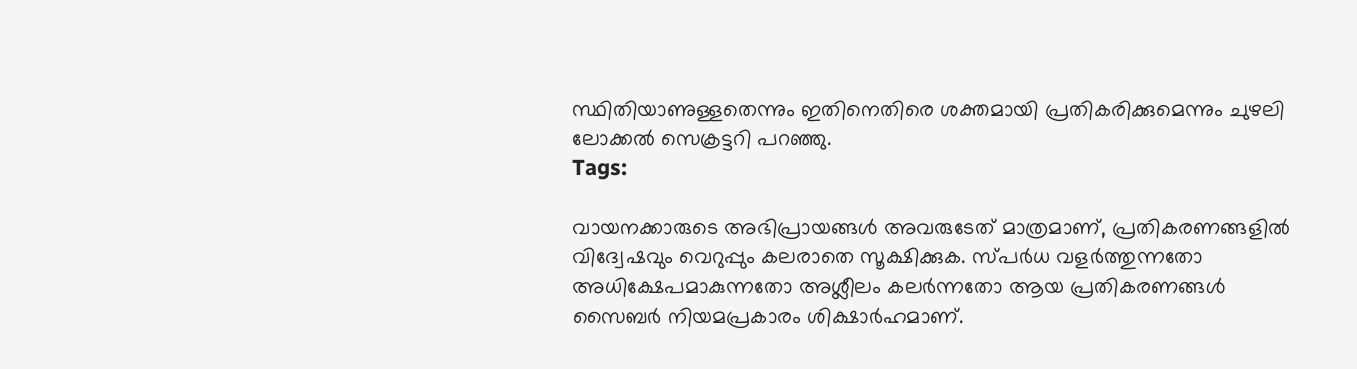സ്ഥിതിയാണുള്ളതെന്നും ഇതിനെതിരെ ശക്തമായി പ്രതികരിക്കുമെന്നും ചുഴലി ലോക്കൽ സെക്രട്ടറി പറഞ്ഞു.
Tags:

വായനക്കാരുടെ അഭിപ്രായങ്ങള്‍ അവരുടേത് മാത്രമാണ്, പ്രതികരണങ്ങളിൽ വിദ്വേഷവും വെറുപ്പും കലരാതെ സൂക്ഷിക്കുക. സ്പർധ വളർത്തുന്നതോ അധിക്ഷേപമാകുന്നതോ അശ്ലീലം കലർന്നതോ ആയ പ്രതികരണങ്ങൾ സൈബർ നിയമപ്രകാരം ശിക്ഷാർഹമാണ്.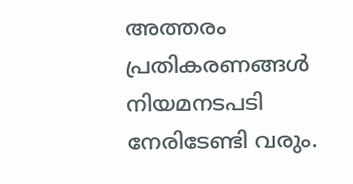അത്തരം പ്രതികരണങ്ങൾ നിയമനടപടി നേരിടേണ്ടി വരും.